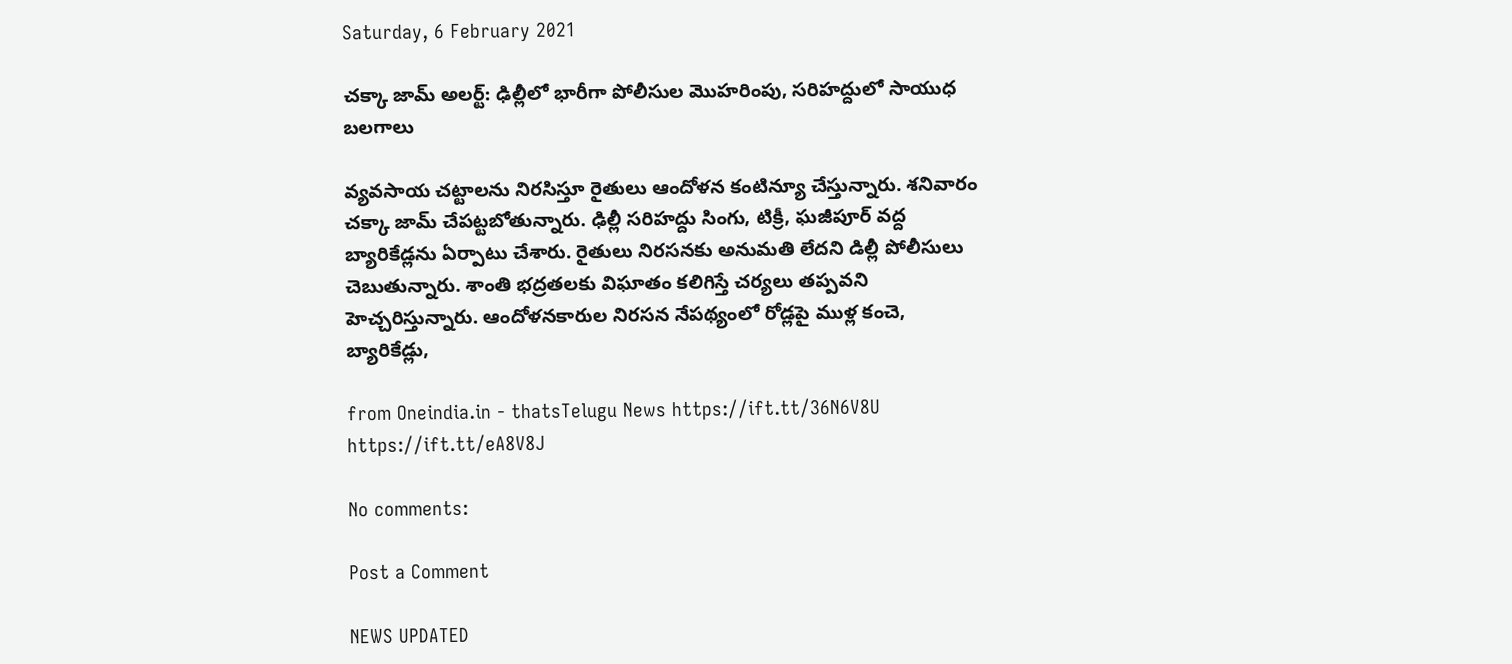Saturday, 6 February 2021

చక్కా జామ్ అలర్ట్: ఢిల్లీలో భారీగా పోలీసుల మొహరింపు, సరిహద్దులో సాయుధ బలగాలు

వ్యవసాయ చట్టాలను నిరసిస్తూ రైతులు ఆందోళన కంటిన్యూ చేస్తున్నారు. శనివారం చక్కా జామ్ చేపట్టబోతున్నారు. ఢిల్లీ సరిహద్దు సింగు, టిక్రీ, ఘజీపూర్ వద్ద బ్యారికేడ్లను ఏర్పాటు చేశారు. రైతులు నిరసనకు అనుమతి లేదని డిల్లీ పోలీసులు చెబుతున్నారు. శాంతి భద్రతలకు విఘాతం కలిగిస్తే చర్యలు తప్పవని హెచ్చరిస్తున్నారు. ఆందోళనకారుల నిరసన నేపథ్యంలో రోడ్లపై ముళ్ల కంచె, బ్యారికేడ్లు,

from Oneindia.in - thatsTelugu News https://ift.tt/36N6V8U
https://ift.tt/eA8V8J

No comments:

Post a Comment

NEWS UPDATED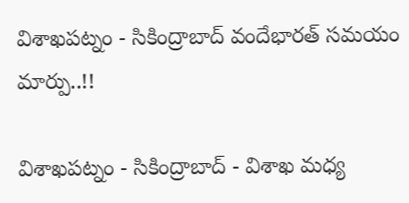విశాఖపట్నం - సికింద్రాబాద్ వందేభారత్ సమయం మార్పు..!!

విశాఖపట్నం - సికింద్రాబాద్ - విశాఖ మధ్య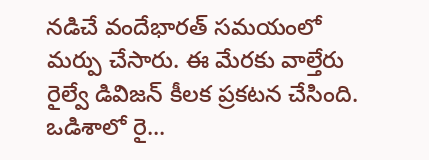నడిచే వందేభారత్ సమయంలో మర్పు చేసారు. ఈ మేరకు వాల్తేరు రైల్వే డివిజన్ కీలక ప్రకటన చేసింది. ఒడిశాలో రై...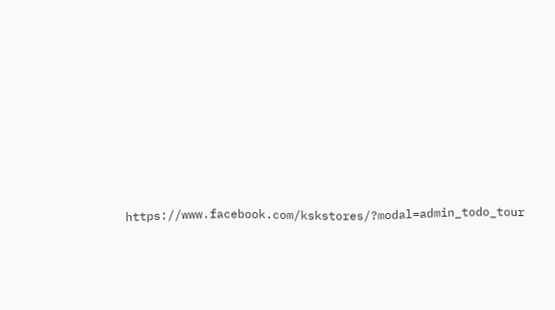https://www.facebook.com/kskstores/?modal=admin_todo_tour